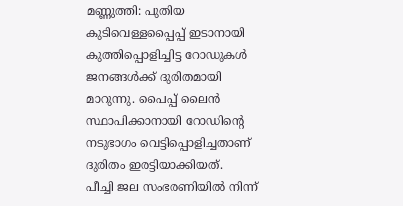മണ്ണുത്തി: പുതിയ കുടിവെള്ളപ്പൈപ്പ് ഇടാനായി കുത്തിപ്പൊളിച്ചിട്ട റോഡുകൾ ജനങ്ങൾക്ക് ദുരിതമായി മാറുന്നു. പൈപ്പ് ലൈൻ സ്ഥാപിക്കാനായി റോഡിന്റെ നടുഭാഗം വെട്ടിപ്പൊളിച്ചതാണ് ദുരിതം ഇരട്ടിയാക്കിയത്.
പീച്ചി ജല സംഭരണിയിൽ നിന്ന്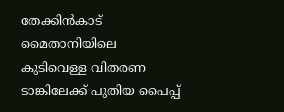തേക്കിൻകാട് മൈതാനിയിലെ കുടിവെള്ള വിതരണ ടാങ്കിലേക്ക് പുതിയ പൈപ്പ്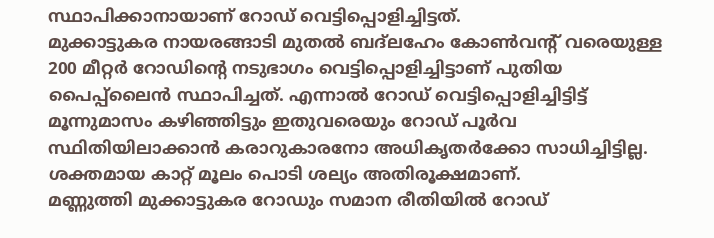സ്ഥാപിക്കാനായാണ് റോഡ് വെട്ടിപ്പൊളിച്ചിട്ടത്.
മുക്കാട്ടുകര നായരങ്ങാടി മുതൽ ബദ്ലഹേം കോൺവന്റ് വരെയുള്ള 200 മീറ്റർ റോഡിന്റെ നടുഭാഗം വെട്ടിപ്പൊളിച്ചിട്ടാണ് പുതിയ പൈപ്പ്ലൈൻ സ്ഥാപിച്ചത്. എന്നാൽ റോഡ് വെട്ടിപ്പൊളിച്ചിട്ടിട്ട് മൂന്നുമാസം കഴിഞ്ഞിട്ടും ഇതുവരെയും റോഡ് പൂർവ സ്ഥിതിയിലാക്കാൻ കരാറുകാരനോ അധികൃതർക്കോ സാധിച്ചിട്ടില്ല. ശക്തമായ കാറ്റ് മൂലം പൊടി ശല്യം അതിരൂക്ഷമാണ്.
മണ്ണുത്തി മുക്കാട്ടുകര റോഡും സമാന രീതിയിൽ റോഡ്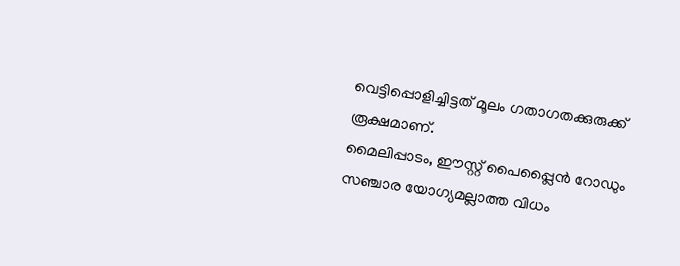വെട്ടിപ്പൊളിച്ചിട്ടത് മൂലം ഗതാഗതക്കുരുക്ക് രൂക്ഷമാണ്.
മൈലിപ്പാടം, ഈസ്റ്റ് പൈപ്പ്ലൈൻ റോഡും സഞ്ചാര യോഗ്യമല്ലാത്ത വിധം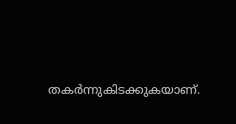തകർന്നുകിടക്കുകയാണ്.